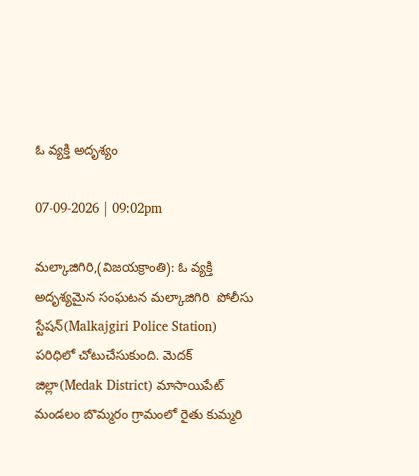ఓ వ్యక్తి అదృశ్యం

07-09-2026 | 09:02pm

మల్కాజిగిరి,(విజయక్రాంతి): ఓ వ్యక్తి  అదృశ్యమైన సంఘటన మల్కాజిగిరి  పోలీసు స్టేషన్(Malkajgiri Police Station) పరిధిలో చోటుచేసుకుంది. మెదక్ జిల్లా(Medak District) మాసాయిపేట్ మండలం బొమ్మరం గ్రామంలో రైతు కుమ్మరి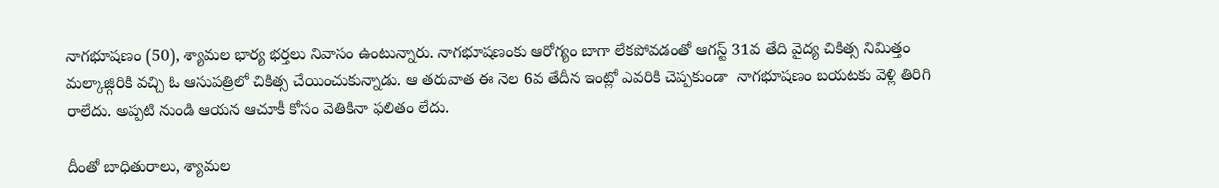నాగభూషణం (50), శ్యామల భార్య భర్తలు నివాసం ఉంటున్నారు. నాగభూషణంకు ఆరోగ్యం బాగా లేకపోవడంతో ఆగస్ట్ 31వ తేది వైద్య చికిత్స నిమిత్తం మల్కాజ్గిరికి వచ్చి ఓ ఆసుపత్రిలో చికిత్స చేయించుకున్నాడు. ఆ తరువాత ఈ నెల 6వ తేదీన ఇంట్లో ఎవరికి చెప్పకుండా  నాగభూషణం బయటకు వెళ్లి తిరిగి రాలేదు. అప్పటి నుండి ఆయన ఆచూకీ కోసం వెతికినా ఫలితం లేదు.

దీంతో బాధితురాలు, శ్యామల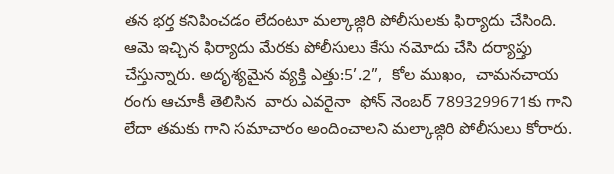తన భర్త కనిపించడం లేదంటూ మల్కాజ్గిరి పోలీసులకు ఫిర్యాదు చేసింది. ఆమె ఇచ్చిన ఫిర్యాదు మేరకు పోలీసులు కేసు నమోదు చేసి దర్యాప్తు చేస్తున్నారు. అదృశ్యమైన వ్యక్తి ఎత్తు:5’.2”,  కోల ముఖం,  చామనచాయ రంగు ఆచూకీ తెలిసిన  వారు ఎవరైనా  ఫోన్ నెంబర్ 7893299671కు గాని లేదా తమకు గాని సమాచారం అందించాలని మల్కాజ్గిరి పోలీసులు కోరారు.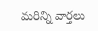మరిన్ని వార్తలు